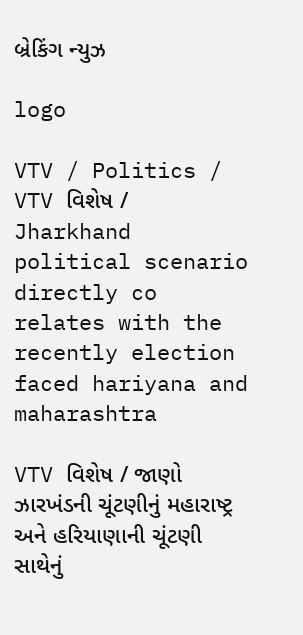બ્રેકિંગ ન્યુઝ

logo

VTV / Politics / VTV વિશેષ / Jharkhand political scenario directly co relates with the recently election faced hariyana and maharashtra

VTV વિશેષ / જાણો ઝારખંડની ચૂંટણીનું મહારાષ્ટ્ર અને હરિયાણાની ચૂંટણી સાથેનું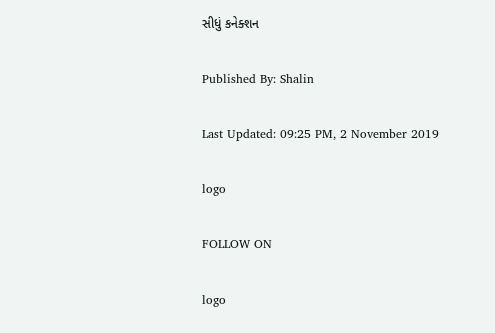સીધું કનેક્શન

Published By: Shalin

Last Updated: 09:25 PM, 2 November 2019

logo

FOLLOW ON

logo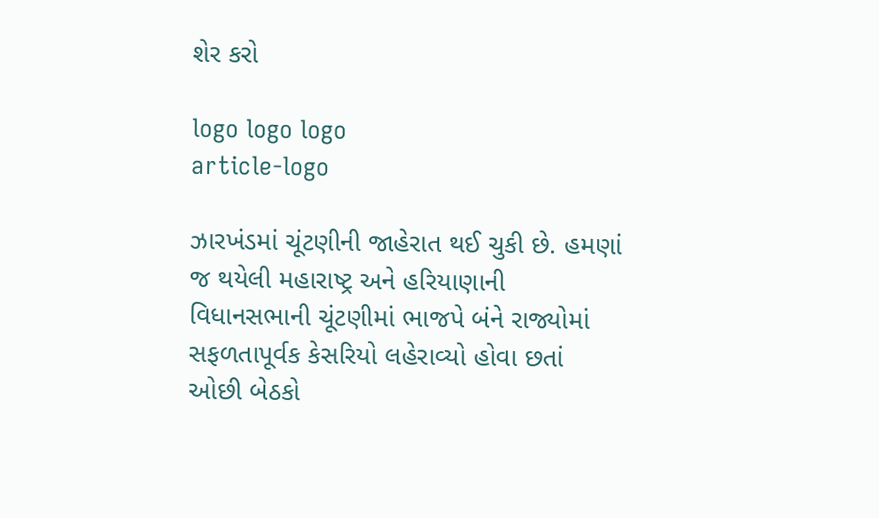શેર કરો

logo logo logo
article-logo

ઝારખંડમાં ચૂંટણીની જાહેરાત થઈ ચુકી છે. હમણાં જ થયેલી મહારાષ્ટ્ર અને હરિયાણાની વિધાનસભાની ચૂંટણીમાં ભાજપે બંને રાજ્યોમાં સફળતાપૂર્વક કેસરિયો લહેરાવ્યો હોવા છતાં ઓછી બેઠકો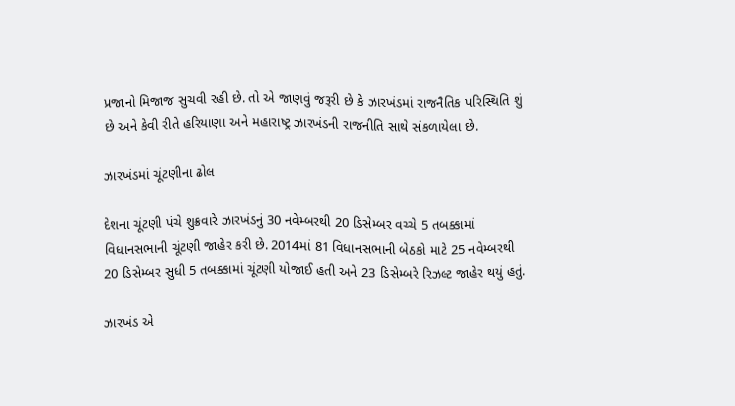પ્રજાનો મિજાજ સુચવી રહી છે. તો એ જાણવું જરૂરી છે કે ઝારખંડમાં રાજનૈતિક પરિસ્થિતિ શું છે અને કેવી રીતે હરિયાણા અને મહારાષ્ટ્ર ઝારખંડની રાજનીતિ સાથે સંકળાયેલા છે.

ઝારખંડમાં ચૂંટણીના ઢોલ

દેશના ચૂંટણી પંચે શુક્રવારે ઝારખંડનું 30 નવેમ્બરથી 20 ડિસેમ્બર વચ્ચે 5 તબક્કામાં વિધાનસભાની ચૂંટણી જાહેર કરી છે. 2014માં 81 વિધાનસભાની બેઠકો માટે 25 નવેમ્બરથી 20 ડિસેમ્બર સુધી 5 તબક્કામાં ચૂંટણી યોજાઈ હતી અને 23 ડિસેમ્બરે રિઝલ્ટ જાહેર થયું હતું.

ઝારખંડ એ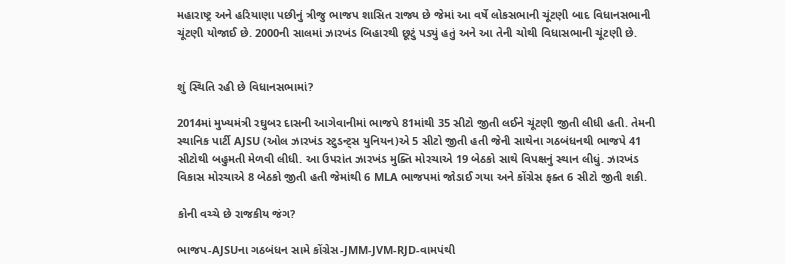મહારાષ્ટ્ર અને હરિયાણા પછીનું ત્રીજુ ભાજપ શાસિત રાજ્ય છે જેમાં આ વર્ષે લોકસભાની ચૂંટણી બાદ વિધાનસભાની ચૂંટણી યોજાઈ છે. 2000ની સાલમાં ઝારખંડ બિહારથી છૂટું પડ્યું હતું અને આ તેની ચોથી વિધાસભાની ચૂંટણી છે.


શું સ્થિતિ રહી છે વિધાનસભામાં?

2014માં મુખ્યમંત્રી રઘુબર દાસની આગેવાનીમાં ભાજપે 81માંથી 35 સીટો જીતી લઈને ચૂંટણી જીતી લીધી હતી. તેમની સ્થાનિક પાર્ટી AJSU (ઓલ ઝારખંડ સ્ટુડન્ટ્સ યુનિયન)એ 5 સીટો જીતી હતી જેની સાથેના ગઠબંધનથી ભાજપે 41 સીટોથી બહુમતી મેળવી લીધી. આ ઉપરાંત ઝારખંડ મુક્તિ મોરચાએ 19 બેઠકો સાથે વિપક્ષનું સ્થાન લીધું. ઝારખંડ વિકાસ મોરચાએ 8 બેઠકો જીતી હતી જેમાંથી 6 MLA ભાજપમાં જોડાઈ ગયા અને કોંગ્રેસ ફક્ત 6 સીટો જીતી શકી.

કોની વચ્ચે છે રાજકીય જંગ?

ભાજપ-AJSUના ગઠબંધન સામે કોંગ્રેસ-JMM-JVM-RJD-વામપંથી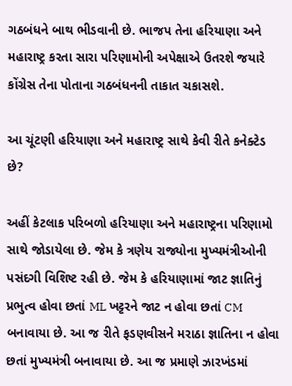ગઠબંધને બાથ ભીડવાની છે. ભાજપ તેના હરિયાણા અને મહારાષ્ટ્ર કરતા સારા પરિણામોની અપેક્ષાએ ઉતરશે જયારે કોંગ્રેસ તેના પોતાના ગઠબંધનની તાકાત ચકાસશે.

આ ચૂંટણી હરિયાણા અને મહારાષ્ટ્ર સાથે કેવી રીતે કનેક્ટેડ છે?

અહીં કેટલાક પરિબળો હરિયાણા અને મહારાષ્ટ્રના પરિણામો સાથે જોડાયેલા છે. જેમ કે ત્રણેય રાજ્યોના મુખ્યમંત્રીઓની પસંદગી વિશિષ્ટ રહી છે. જેમ કે હરિયાણામાં જાટ જ્ઞાતિનું પ્રભુત્વ હોવા છતાં ML ખટ્ટરને જાટ ન હોવા છતાં CM બનાવાયા છે. આ જ રીતે ફડણવીસને મરાઠા જ્ઞાતિના ન હોવા છતાં મુખ્યમંત્રી બનાવાયા છે. આ જ પ્રમાણે ઝારખંડમાં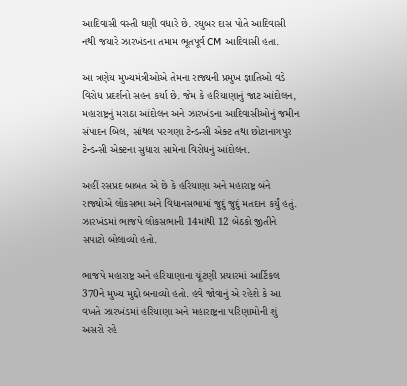આદિવાસી વસ્તી ઘણી વધારે છે. રઘુબર દાસ પોતે આદિવાસી નથી જયારે ઝારખંડના તમામ ભૂતપૂર્વ CM આદિવાસી હતા.

આ ત્રણેય મુખ્યમંત્રીઓએ તેમના રાજ્યની પ્રમુખ જ્ઞાતિઓ વડે વિરોધ પ્રદર્શનો સહન કર્યા છે. જેમ કે હરિયાણાનું જાટ આંદોલન, મહારાષ્ટ્રનું મરાઠા આંદોલન અને ઝારખંડના આદિવાસીઓનું જમીન સંપાદન બિલ, સાંથલ પરગણા ટેન્ડન્સી એક્ટ તથા છોટાનાગપુર ટેન્ડન્સી એક્ટના સુધારા સામેના વિરોધનું આંદોલન.

અહીં રસપ્રદ બાબત એ છે કે હરિયાણા અને મહારાષ્ટ્ર બંને રાજ્યોએ લોકસભા અને વિધાનસભામાં જુદું જુદું મતદાન કર્યું હતું. ઝારખંડમાં ભાજપે લોકસભાની 14માંથી 12 બેઠકો જીતીને સપાટો બોલાવ્યો હતો.

ભાજપે મહારાષ્ટ્ર અને હરિયાણાના ચૂંટણી પ્રચારમાં આર્ટિકલ 370ને મુખ્ય મુદ્દો બનાવ્યો હતો. હવે જોવાનું એ રહેશે કે આ વખતે ઝારખંડમાં હરિયાણા અને મહારાષ્ટ્રના પરિણામોની શું અસરો રહે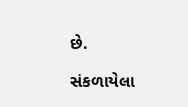છે.

સંકળાયેલા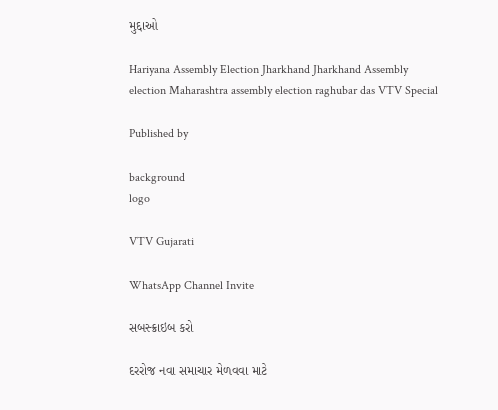મુદ્દાઓ

Hariyana Assembly Election Jharkhand Jharkhand Assembly election Maharashtra assembly election raghubar das VTV Special

Published by

background
logo

VTV Gujarati

WhatsApp Channel Invite

સબસ્ક્રાઇબ કરો

દરરોજ નવા સમાચાર મેળવવા માટે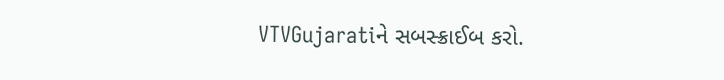VTVGujaratiને સબસ્ક્રાઈબ કરો.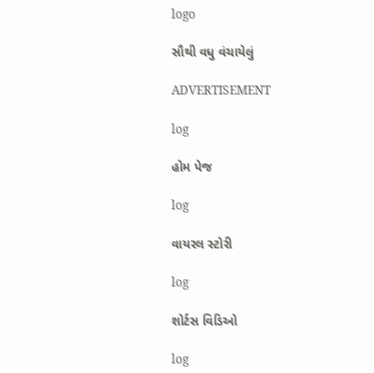logo

સૌથી વધુ વંચાયેલું

ADVERTISEMENT

log

હોમ પેજ

log

વાયરલ સ્ટોરી

log

શોર્ટસ વિડિઓ

log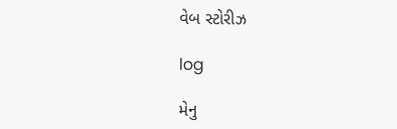વેબ સ્ટોરીઝ

log

મેનુ